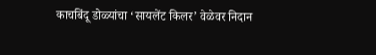काचबिंदू डोळ्यांचा ‘सायलेंट किलर’ वेळेवर निदान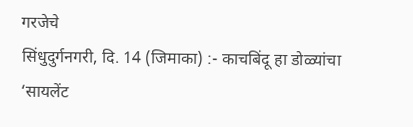गरजेचे
सिंधुदुर्गनगरी, दि. 14 (जिमाका) :- काचबिंदू हा डोळ्यांचा ‘सायलेंट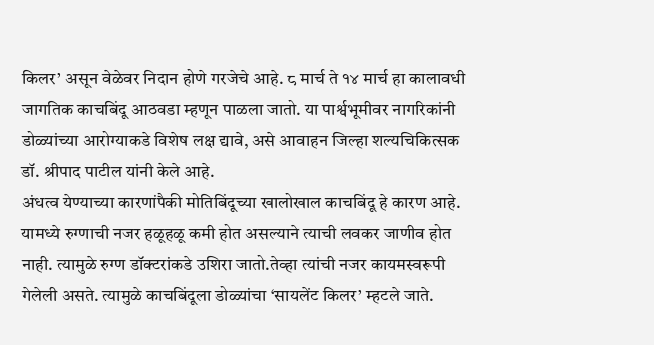किलर’ असून वेळेवर निदान होणे गरजेचे आहे. ८ मार्च ते १४ मार्च हा कालावधी जागतिक काचबिंदू आठवडा म्हणून पाळला जातो. या पार्श्वभूमीवर नागरिकांनी डोळ्यांच्या आरोग्याकडे विशेष लक्ष द्यावे, असे आवाहन जिल्हा शल्यचिकित्सक डॉ. श्रीपाद पाटील यांनी केले आहे.
अंधत्व येण्याच्या कारणांपैकी मोतिबिंदूच्या खालोखाल काचबिंदू हे कारण आहे. यामध्ये रुग्णाची नजर हळूहळू कमी होत असल्याने त्याची लवकर जाणीव होत नाही. त्यामुळे रुग्ण डॉक्टरांकडे उशिरा जातो.तेव्हा त्यांची नजर कायमस्वरूपी गेलेली असते. त्यामुळे काचबिंदूला डोळ्यांचा ‘सायलेंट किलर’ म्हटले जाते.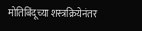मोतिबिंदूच्या शस्त्रक्रियेनंतर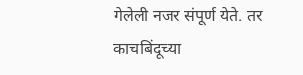गेलेली नजर संपूर्ण येते. तर काचबिंदूच्या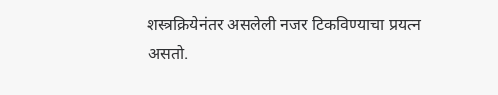शस्त्रक्रियेनंतर असलेली नजर टिकविण्याचा प्रयत्न असतो.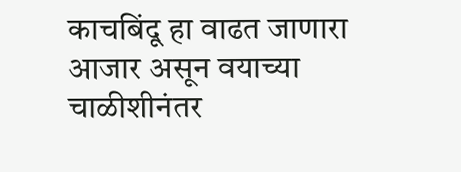काचबिंदू हा वाढत जाणारा आजार असून वयाच्या चाळीशीनंतर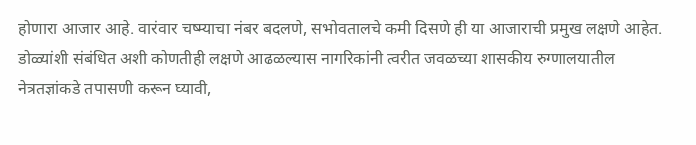होणारा आजार आहे. वारंवार चष्म्याचा नंबर बदलणे, सभोवतालचे कमी दिसणे ही या आजाराची प्रमुख लक्षणे आहेत.
डोळ्यांशी संबंधित अशी कोणतीही लक्षणे आढळल्यास नागरिकांनी त्वरीत जवळच्या शासकीय रुग्णालयातील नेत्रतज्ञांकडे तपासणी करून घ्यावी,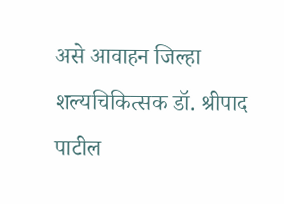असे आवाहन जिल्हा शल्यचिकित्सक डॉ. श्रीपाद पाटील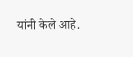यांनी केले आहे.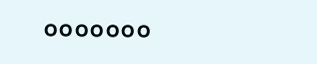०००००००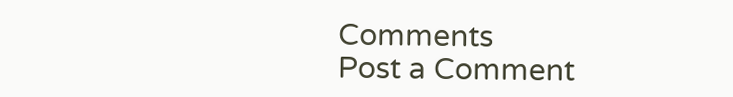Comments
Post a Comment